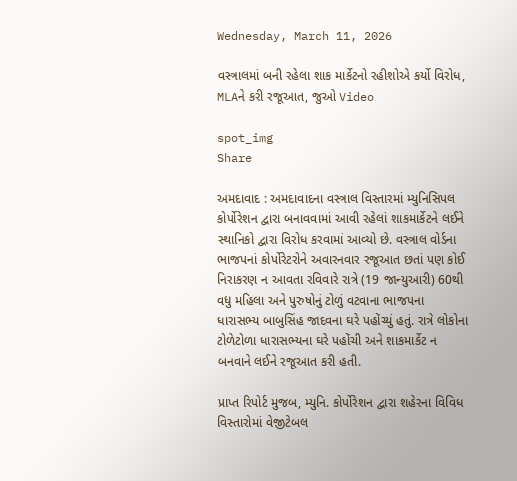Wednesday, March 11, 2026

વસ્ત્રાલમાં બની રહેલા શાક માર્કેટનો રહીશોએ કર્યો વિરોધ, MLAને કરી રજૂઆત, જુઓ Video

spot_img
Share

અમદાવાદ : અમદાવાદના વસ્ત્રાલ વિસ્તારમાં મ્યુનિસિપલ કોર્પોરેશન દ્વારા બનાવવામાં આવી રહેલાં શાકમાર્કેટને લઈને સ્થાનિકો દ્વારા વિરોધ કરવામાં આવ્યો છે. વસ્ત્રાલ વોર્ડના ભાજપનાં કોર્પોરેટરોને અવારનવાર રજૂઆત છતાં પણ કોઈ નિરાકરણ ન આવતા રવિવારે રાત્રે (19 જાન્યુઆરી) 60થી વધુ મહિલા અને પુરુષોનું ટોળું વટવાના ભાજપના ધારાસભ્ય બાબુસિંહ જાદવના ઘરે પહોંચ્યું હતું. રાત્રે લોકોના ટોળેટોળા ધારાસભ્યના ઘરે પહોંચી અને શાકમાર્કેટ ન બનવાને લઈને રજૂઆત કરી હતી.

પ્રાપ્ત રિપોર્ટ મુજબ, મ્યુનિ. કોર્પોરેશન દ્વારા શહેરના વિવિધ વિસ્તારોમાં વેજીટેબલ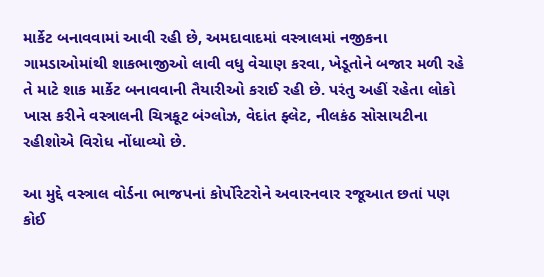માર્કેટ બનાવવામાં આવી રહી છે, અમદાવાદમાં વસ્ત્રાલમાં નજીકના ગામડાઓમાંથી શાકભાજીઓ લાવી વધુ વેચાણ કરવા, ખેડૂતોને બજાર મળી રહે તે માટે શાક માર્કેટ બનાવવાની તૈયારીઓ કરાઈ રહી છે. પરંતુ અહીં રહેતા લોકો ખાસ કરીને વસ્ત્રાલની ચિત્રકૂટ બંગ્લોઝ, વેદાંત ફ્લેટ, નીલકંઠ સોસાયટીના રહીશોએ વિરોધ નોંધાવ્યો છે.

આ મુદ્દે વસ્ત્રાલ વોર્ડના ભાજપનાં કોર્પોરેટરોને અવારનવાર રજૂઆત છતાં પણ કોઈ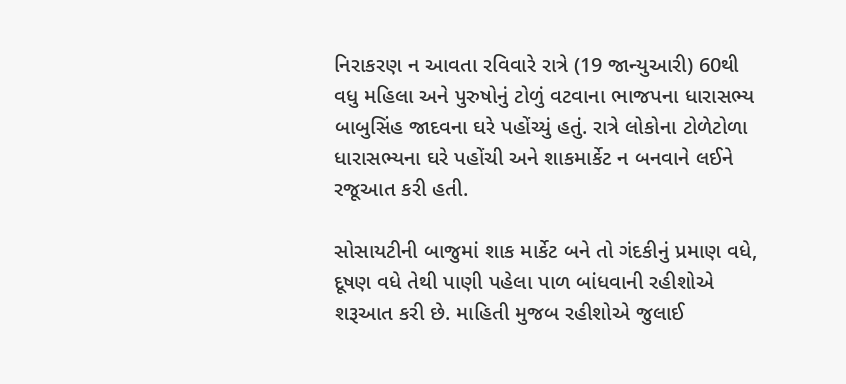નિરાકરણ ન આવતા રવિવારે રાત્રે (19 જાન્યુઆરી) 60થી વધુ મહિલા અને પુરુષોનું ટોળું વટવાના ભાજપના ધારાસભ્ય બાબુસિંહ જાદવના ઘરે પહોંચ્યું હતું. રાત્રે લોકોના ટોળેટોળા ધારાસભ્યના ઘરે પહોંચી અને શાકમાર્કેટ ન બનવાને લઈને રજૂઆત કરી હતી.

સોસાયટીની બાજુમાં શાક માર્કેટ બને તો ગંદકીનું પ્રમાણ વધે, દૂષણ વધે તેથી પાણી પહેલા પાળ બાંધવાની રહીશોએ શરૂઆત કરી છે. માહિતી મુજબ રહીશોએ જુલાઈ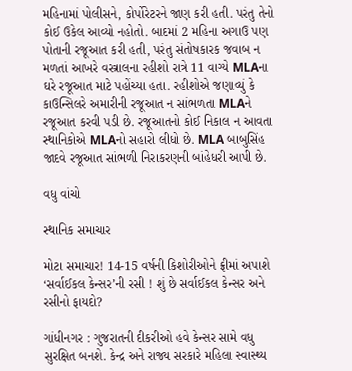મહિનામાં પોલીસને, કોર્પોરેટરને જાણ કરી હતી. પરંતુ તેનો કોઈ ઉકેલ આવ્યો નહોતો. બાદમાં 2 મહિના અગાઉ પણ પોતાની રજૂઆત કરી હતી, પરંતુ સંતોષકારક જવાબ ન મળતાં આખરે વસ્ત્રાલના રહીશો રાત્રે 11 વાગ્યે MLAના ઘરે રજૂઆત માટે પહોંચ્યા હતા. રહીશોએ જણાવ્યું કે કાઉન્સિલરે અમારીની રજૂઆત ન સાંભળતા MLAને રજૂઆત કરવી પડી છે. રજૂઆતનો કોઈ નિકાલ ન આવતા સ્થાનિકોએ MLAનો સહારો લીધો છે. MLA બાબુસિંહ જાદવે રજૂઆત સાંભળી નિરાકરણની બાંહેધરી આપી છે.

વધુ વાંચો

સ્થાનિક સમાચાર

મોટા સમાચાર! 14-15 વર્ષની કિશોરીઓને ફ્રીમાં અપાશે ‘સર્વાઈકલ કેન્સર’ની રસી ! શું છે સર્વાઈકલ કેન્સર અને રસીનો ફાયદો?

ગાંધીનગર : ગુજરાતની દીકરીઓ હવે કેન્સર સામે વધુ સુરક્ષિત બનશે. કેન્દ્ર અને રાજ્ય સરકારે મહિલા સ્વાસ્થ્ય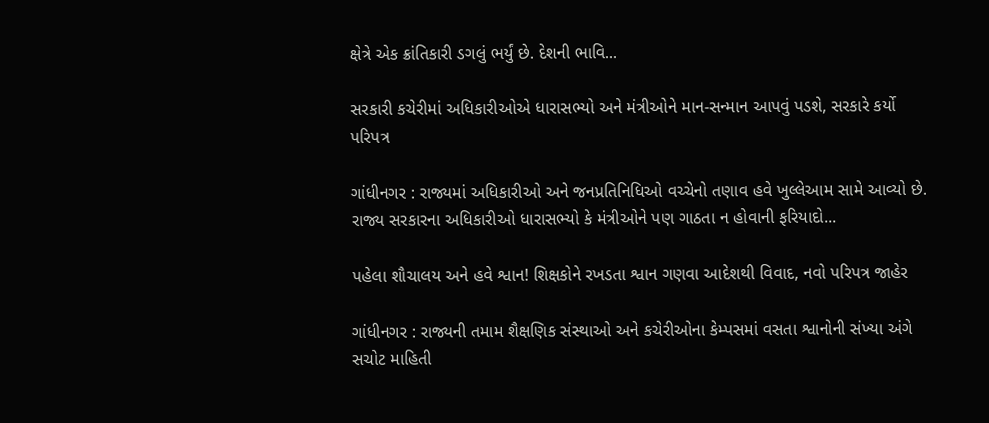ક્ષેત્રે એક ક્રાંતિકારી ડગલું ભર્યું છે. દેશની ભાવિ...

સરકારી કચેરીમાં અધિકારીઓએ ધારાસભ્યો અને મંત્રીઓને માન-સન્માન આપવું પડશે, સરકારે કર્યો પરિપત્ર

ગાંધીનગર : રાજ્યમાં અધિકારીઓ અને જનપ્રતિનિધિઓ વચ્ચેનો તણાવ હવે ખુલ્લેઆમ સામે આવ્યો છે. રાજ્ય સરકારના અધિકારીઓ ધારાસભ્યો કે મંત્રીઓને પણ ગાઠતા ન હોવાની ફરિયાદો...

પહેલા શૌચાલય અને હવે શ્વાન! શિક્ષકોને રખડતા શ્વાન ગણવા આદેશથી વિવાદ, નવો પરિપત્ર જાહેર

ગાંધીનગર : રાજ્યની તમામ શૈક્ષણિક સંસ્થાઓ અને કચેરીઓના કેમ્પસમાં વસતા શ્વાનોની સંખ્યા અંગે સચોટ માહિતી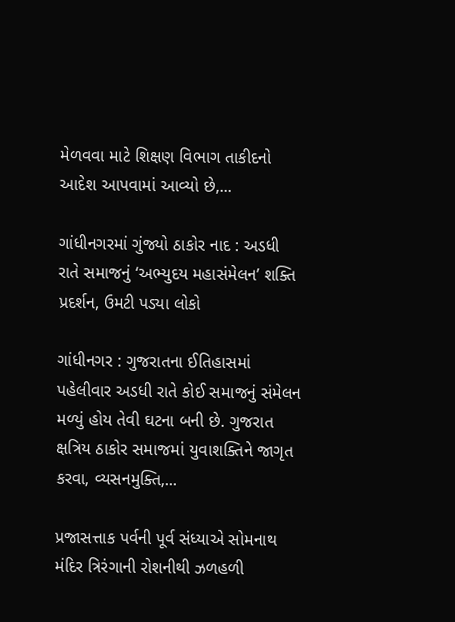મેળવવા માટે શિક્ષણ વિભાગ તાકીદનો આદેશ આપવામાં આવ્યો છે,...

ગાંધીનગરમાં ગુંજ્યો ઠાકોર નાદ : અડધી રાતે સમાજનું ‘અભ્યુદય મહાસંમેલન’ શક્તિ પ્રદર્શન, ઉમટી પડ્યા લોકો

ગાંધીનગર : ગુજરાતના ઈતિહાસમાં પહેલીવાર અડધી રાતે કોઈ સમાજનું સંમેલન મળ્યું હોય તેવી ઘટના બની છે. ગુજરાત ક્ષત્રિય ઠાકોર સમાજમાં યુવાશક્તિને જાગૃત કરવા, વ્યસનમુક્તિ,...

પ્રજાસત્તાક પર્વની પૂર્વ સંધ્યાએ સોમનાથ મંદિર ત્રિરંગાની રોશનીથી ઝળહળી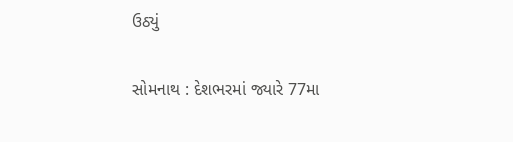ઉઠ્યું

સોમનાથ : દેશભરમાં જ્યારે 77મા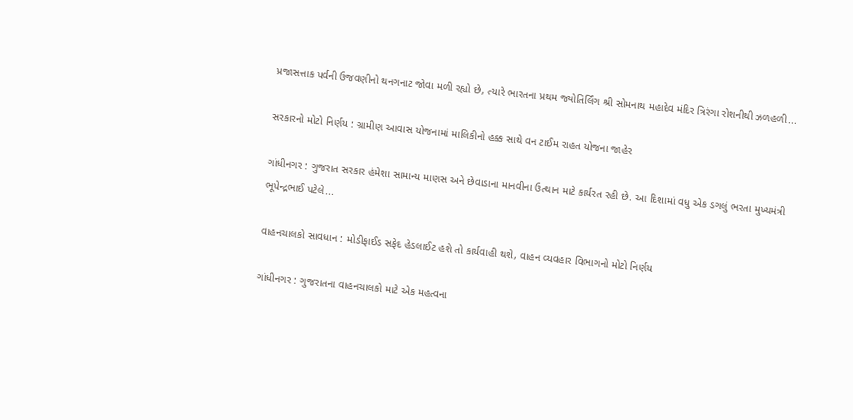પ્રજાસત્તાક પર્વની ઉજવણીનો થનગનાટ જોવા મળી રહ્યો છે, ત્યારે ભારતના પ્રથમ જ્યોતિર્લિંગ શ્રી સોમનાથ મહાદેવ મંદિર ત્રિરંગા રોશનીથી ઝળહળી...

સરકારનો મોટો નિર્ણય : ગ્રામીણ આવાસ યોજનામાં માલિકીનો હક્ક સાથે વન ટાઈમ રાહત યોજના જાહેર

ગાંધીનગર : ગુજરાત સરકાર હંમેશા સામાન્ય માણસ અને છેવાડાના માનવીના ઉત્થાન માટે કાર્યરત રહી છે. આ દિશામાં વધુ એક ડગલું ભરતા મુખ્યમંત્રી ભૂપેન્દ્રભાઈ પટેલે...

વાહનચાલકો સાવધાન : મોડીફાઈડ સફેદ હેડલાઈટ હશે તો કાર્યવાહી થશે, વાહન વ્યવહાર વિભાગનો મોટો નિર્ણય

ગાંધીનગર : ગુજરાતના વાહનચાલકો માટે એક મહત્વના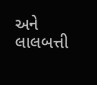અને લાલબત્તી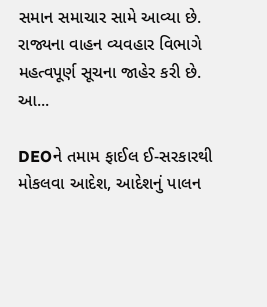સમાન સમાચાર સામે આવ્યા છે. રાજ્યના વાહન વ્યવહાર વિભાગે મહત્વપૂર્ણ સૂચના જાહેર કરી છે. આ...

DEOને તમામ ફાઈલ ઈ-સરકારથી મોકલવા આદેશ, આદેશનું પાલન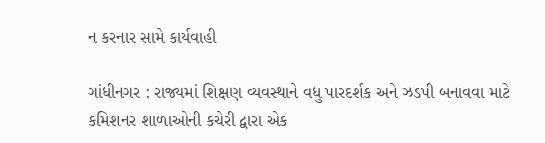ન કરનાર સામે કાર્યવાહી

ગાંધીનગર : રાજ્યમાં શિક્ષણ વ્યવસ્થાને વધુ પારદર્શક અને ઝડપી બનાવવા માટે કમિશનર શાળાઓની કચેરી દ્વારા એક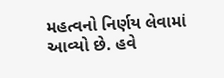મહત્વનો નિર્ણય લેવામાં આવ્યો છે. હવે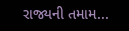રાજ્યની તમામ...